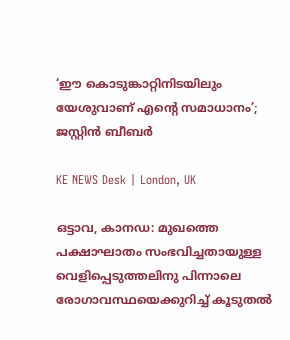‘ഈ കൊടുങ്കാറ്റിനിടയിലും യേശുവാണ് എന്റെ സമാധാനം’; ജസ്റ്റിൻ ബീബർ

KE NEWS Desk | London, UK

ഒട്ടാവ, കാനഡ: മുഖത്തെ പക്ഷാഘാതം സംഭവിച്ചതായുള്ള വെളിപ്പെടുത്തലിനു പിന്നാലെ രോഗാവസ്ഥയെക്കുറിച്ച് കൂടുതൽ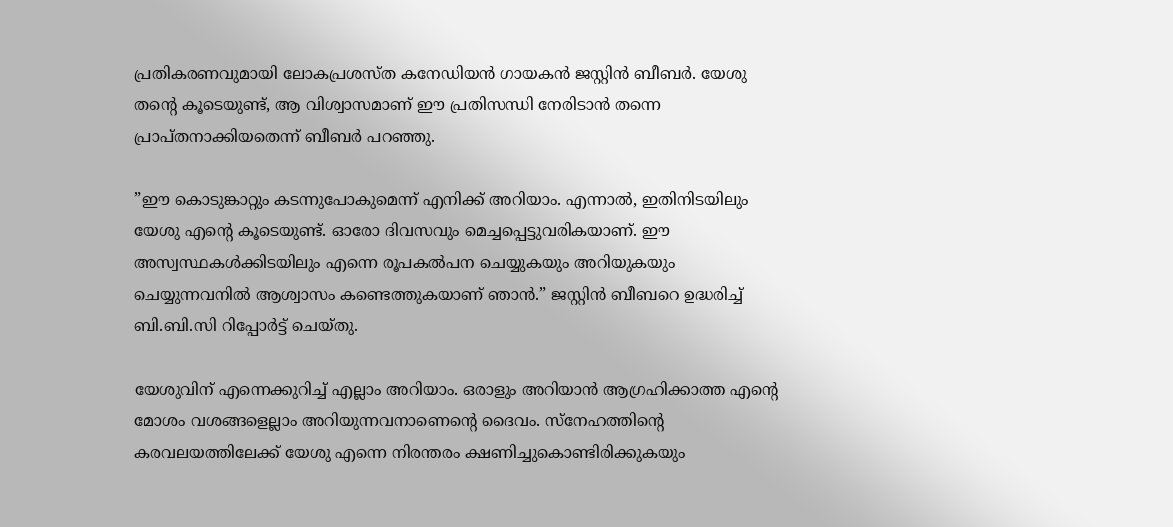പ്രതികരണവുമായി ലോകപ്രശസ്ത കനേഡിയൻ ഗായകൻ ജസ്റ്റിൻ ബീബർ. യേശു തന്റെ കൂടെയുണ്ട്, ആ വിശ്വാസമാണ് ഈ പ്രതിസന്ധി നേരിടാൻ തന്നെ പ്രാപ്തനാക്കിയതെന്ന് ബീബർ പറഞ്ഞു.

”ഈ കൊടുങ്കാറ്റും കടന്നുപോകുമെന്ന് എനിക്ക് അറിയാം. എന്നാൽ, ഇതിനിടയിലും യേശു എന്റെ കൂടെയുണ്ട്. ഓരോ ദിവസവും മെച്ചപ്പെട്ടുവരികയാണ്. ഈ അസ്വസ്ഥകൾക്കിടയിലും എന്നെ രൂപകൽപന ചെയ്യുകയും അറിയുകയും ചെയ്യുന്നവനിൽ ആശ്വാസം കണ്ടെത്തുകയാണ് ഞാൻ.” ജസ്റ്റിൻ ബീബറെ ഉദ്ധരിച്ച് ബി.ബി.സി റിപ്പോർട്ട് ചെയ്തു.

യേശുവിന് എന്നെക്കുറിച്ച് എല്ലാം അറിയാം. ഒരാളും അറിയാൻ ആഗ്രഹിക്കാത്ത എന്റെ മോശം വശങ്ങളെല്ലാം അറിയുന്നവനാണെന്റെ ദൈവം. സ്‌നേഹത്തിന്റെ കരവലയത്തിലേക്ക് യേശു എന്നെ നിരന്തരം ക്ഷണിച്ചുകൊണ്ടിരിക്കുകയും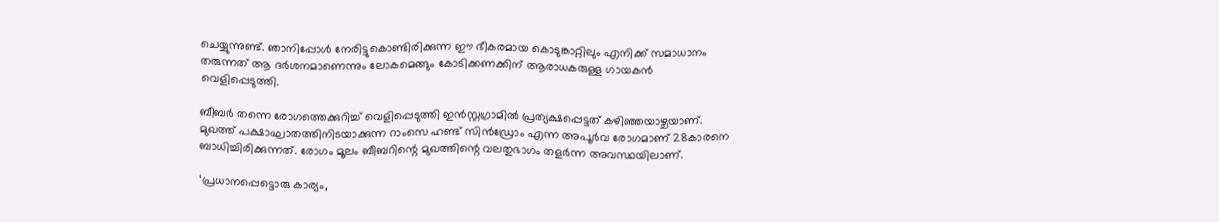ചെയ്യുന്നുണ്ട്. ഞാനിപ്പോൾ നേരിട്ടുകൊണ്ടിരിക്കുന്ന ഈ ഭീകരമായ കൊടുങ്കാറ്റിലും എനിക്ക് സമാധാനം തരുന്നത് ആ ദർശനമാണെന്നും ലോകമെങ്ങും കോടിക്കണക്കിന് ആരാധകരുള്ള ഗായകൻ വെളിപ്പെടുത്തി.

ബീബർ തന്നെ രോഗത്തെക്കുറിച്ച് വെളിപ്പെടുത്തി ഇൻസ്റ്റഗ്രാമിൽ പ്രത്യക്ഷപ്പെട്ടത് കഴിഞ്ഞയാഴ്ചയാണ്. മുഖത്ത് പക്ഷാഘാതത്തിനിടയാക്കുന്ന റാംസെ ഹണ്ട് സിൻഡ്രോം എന്ന അപൂർവ രോഗമാണ് 28കാരനെ ബാധിച്ചിരിക്കുന്നത്. രോഗം മൂലം ബീബറിന്റെ മുഖത്തിന്റെ വലതുഭാഗം തളർന്ന അവസ്ഥയിലാണ്.

‘പ്രധാനപ്പെട്ടൊരു കാര്യം,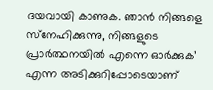ദയവായി കാണുക. ഞാൻ നിങ്ങളെ സ്‌നേഹിക്കുന്നു, നിങ്ങളുടെ പ്രാർത്ഥനയിൽ എന്നെ ഓർക്കുക’ എന്ന അടിക്കുറിപ്പോടെയാണ്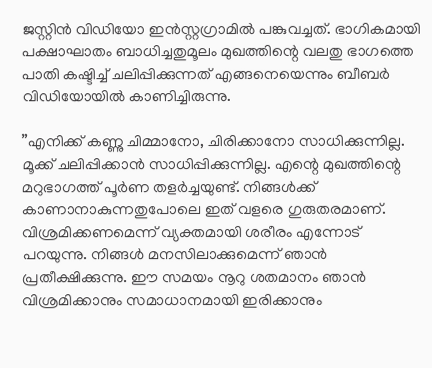ജസ്റ്റിൻ വിഡിയോ ഇൻസ്റ്റഗ്രാമിൽ പങ്കുവച്ചത്. ഭാഗികമായി പക്ഷാഘാതം ബാധിച്ചതുമൂലം മുഖത്തിന്റെ വലതു ഭാഗത്തെ പാതി കഷ്ടിച്ച് ചലിപ്പിക്കുന്നത് എങ്ങനെയെന്നും ബീബർ വിഡിയോയിൽ കാണിച്ചിരുന്നു.

”എനിക്ക് കണ്ണു ചിമ്മാനോ, ചിരിക്കാനോ സാധിക്കുന്നില്ല. മൂക്ക് ചലിപ്പിക്കാൻ സാധിപ്പിക്കുന്നില്ല. എന്റെ മുഖത്തിന്റെ മറുഭാഗത്ത് പൂർണ തളർച്ചയുണ്ട്. നിങ്ങൾക്ക് കാണാനാകുന്നതുപോലെ ഇത് വളരെ ഗുരുതരമാണ്. വിശ്രമിക്കണമെന്ന് വ്യക്തമായി ശരീരം എന്നോട് പറയുന്നു. നിങ്ങൾ മനസിലാക്കുമെന്ന് ഞാൻ പ്രതീക്ഷിക്കുന്നു. ഈ സമയം നൂറു ശതമാനം ഞാൻ വിശ്രമിക്കാനും സമാധാനമായി ഇരിക്കാനും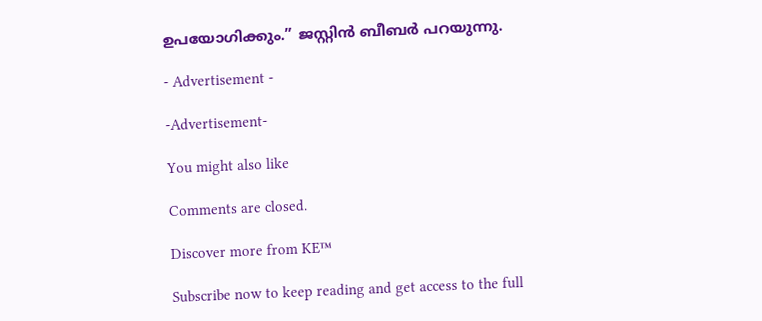ഉപയോഗിക്കും.” ജസ്റ്റിൻ ബീബർ പറയുന്നു.

- Advertisement -

-Advertisement-

You might also like

Comments are closed.

Discover more from KE™

Subscribe now to keep reading and get access to the full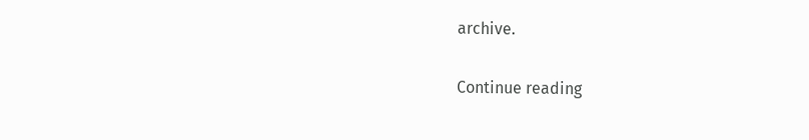archive.

Continue reading